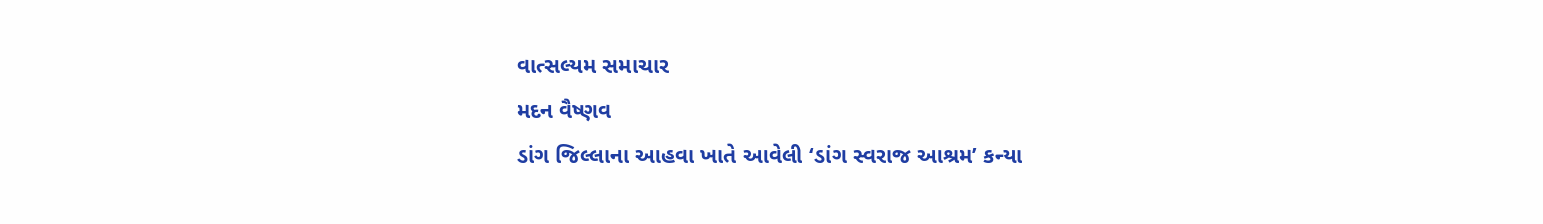વાત્સલ્યમ સમાચાર
મદન વૈષ્ણવ
ડાંગ જિલ્લાના આહવા ખાતે આવેલી ‘ડાંગ સ્વરાજ આશ્રમ’ કન્યા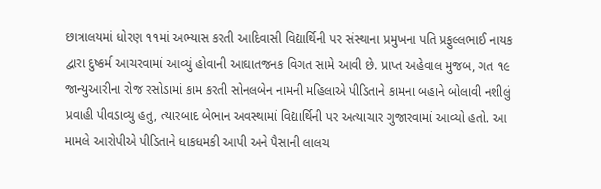છાત્રાલયમાં ધોરણ ૧૧માં અભ્યાસ કરતી આદિવાસી વિદ્યાર્થિની પર સંસ્થાના પ્રમુખના પતિ પ્રફુલ્લભાઈ નાયક દ્વારા દુષ્કર્મ આચરવામાં આવ્યું હોવાની આઘાતજનક વિગત સામે આવી છે. પ્રાપ્ત અહેવાલ મુજબ, ગત ૧૯ જાન્યુઆરીના રોજ રસોડામાં કામ કરતી સોનલબેન નામની મહિલાએ પીડિતાને કામના બહાને બોલાવી નશીલું પ્રવાહી પીવડાવ્યુ હતુ, ત્યારબાદ બેભાન અવસ્થામાં વિદ્યાર્થિની પર અત્યાચાર ગુજારવામાં આવ્યો હતો. આ મામલે આરોપીએ પીડિતાને ધાકધમકી આપી અને પૈસાની લાલચ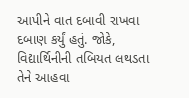આપીને વાત દબાવી રાખવા દબાણ કર્યું હતું. જોકે, વિદ્યાર્થિનીની તબિયત લથડતા તેને આહવા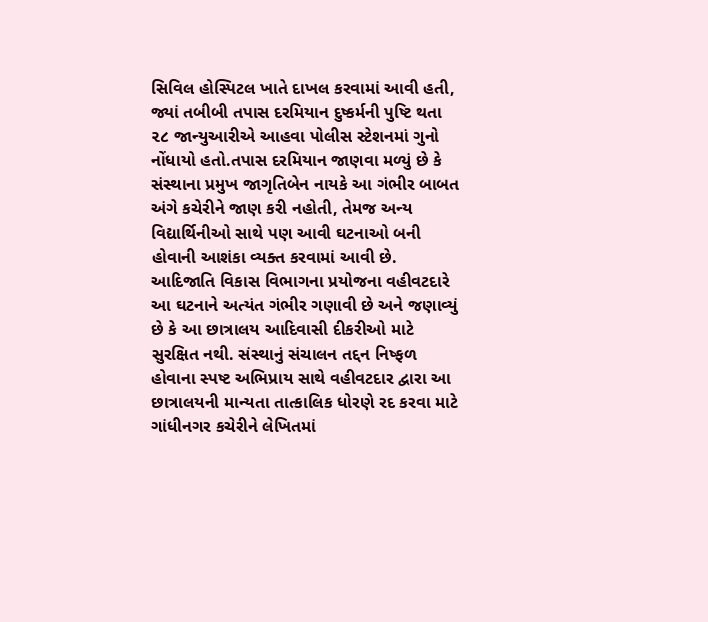સિવિલ હોસ્પિટલ ખાતે દાખલ કરવામાં આવી હતી, જ્યાં તબીબી તપાસ દરમિયાન દુષ્કર્મની પુષ્ટિ થતા ૨૮ જાન્યુઆરીએ આહવા પોલીસ સ્ટેશનમાં ગુનો નોંધાયો હતો.તપાસ દરમિયાન જાણવા મળ્યું છે કે સંસ્થાના પ્રમુખ જાગૃતિબેન નાયકે આ ગંભીર બાબત અંગે કચેરીને જાણ કરી નહોતી, તેમજ અન્ય વિદ્યાર્થિનીઓ સાથે પણ આવી ઘટનાઓ બની હોવાની આશંકા વ્યક્ત કરવામાં આવી છે. આદિજાતિ વિકાસ વિભાગના પ્રયોજના વહીવટદારે આ ઘટનાને અત્યંત ગંભીર ગણાવી છે અને જણાવ્યું છે કે આ છાત્રાલય આદિવાસી દીકરીઓ માટે સુરક્ષિત નથી. સંસ્થાનું સંચાલન તદ્દન નિષ્ફળ હોવાના સ્પષ્ટ અભિપ્રાય સાથે વહીવટદાર દ્વારા આ છાત્રાલયની માન્યતા તાત્કાલિક ધોરણે રદ કરવા માટે ગાંધીનગર કચેરીને લેખિતમાં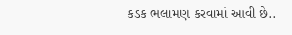કડક ભલામણ કરવામાં આવી છે..